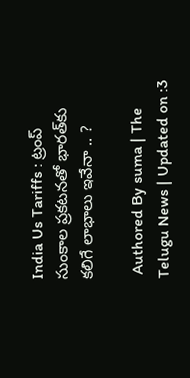India Us Tariffs : ట్రంప్‌ సుంకాల ప్రకటనతో భారత్‌కు కలిగే లాభాలు ఇవేనా .. ?

 Authored By suma | The Telugu News | Updated on :3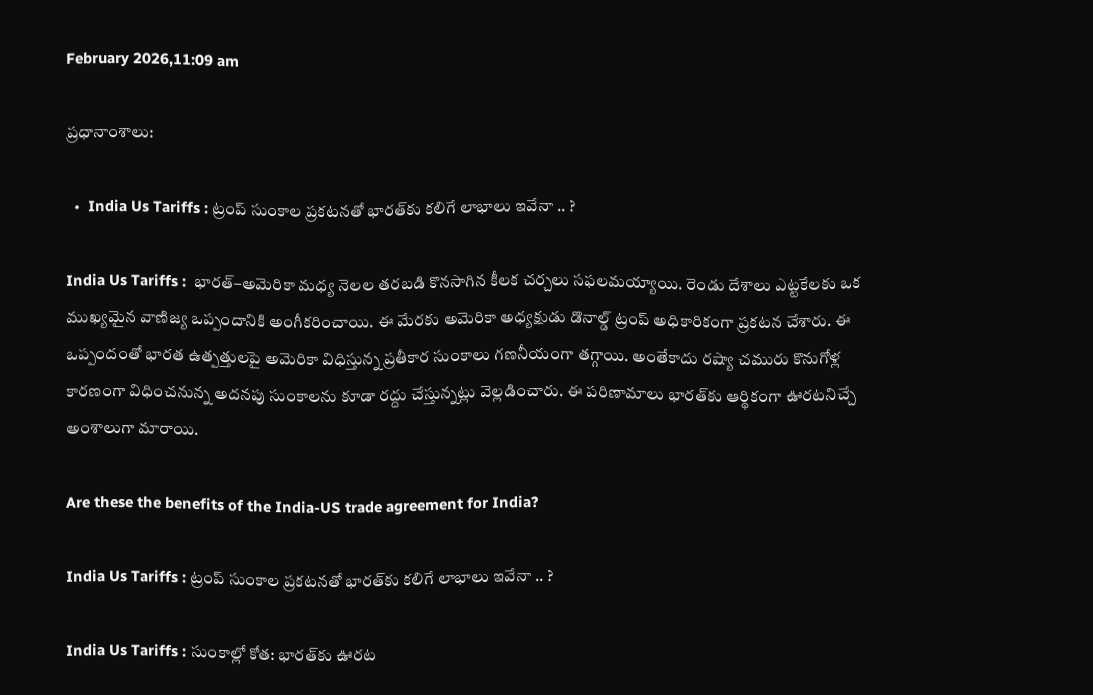February 2026,11:09 am

ప్రధానాంశాలు:

  •  India Us Tariffs : ట్రంప్‌ సుంకాల ప్రకటనతో భారత్‌కు కలిగే లాభాలు ఇవేనా .. ?

India Us Tariffs :  భారత్‌–అమెరికా మధ్య నెలల తరబడి కొనసాగిన కీలక చర్చలు సఫలమయ్యాయి. రెండు దేశాలు ఎట్టకేలకు ఒక ముఖ్యమైన వాణిజ్య ఒప్పందానికి అంగీకరించాయి. ఈ మేరకు అమెరికా అధ్యక్షుడు డొనాల్డ్ ట్రంప్ అధికారికంగా ప్రకటన చేశారు. ఈ ఒప్పందంతో భారత ఉత్పత్తులపై అమెరికా విధిస్తున్న ప్రతీకార సుంకాలు గణనీయంగా తగ్గాయి. అంతేకాదు రష్యా చమురు కొనుగోళ్ల కారణంగా విధించనున్న అదనపు సుంకాలను కూడా రద్దు చేస్తున్నట్లు వెల్లడించారు. ఈ పరిణామాలు భారత్‌కు ఆర్థికంగా ఊరటనిచ్చే అంశాలుగా మారాయి.

Are these the benefits of the India-US trade agreement for India?

India Us Tariffs : ట్రంప్‌ సుంకాల ప్రకటనతో భారత్‌కు కలిగే లాభాలు ఇవేనా .. ?

India Us Tariffs : సుంకాల్లో కోత: భారత్‌కు ఊరట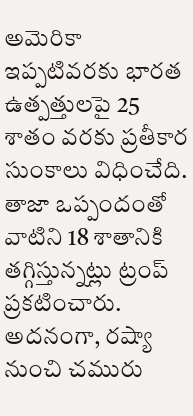అమెరికా ఇప్పటివరకు భారత ఉత్పత్తులపై 25 శాతం వరకు ప్రతీకార సుంకాలు విధించేది. తాజా ఒప్పందంతో వాటిని 18 శాతానికి తగ్గిస్తున్నట్లు ట్రంప్ ప్రకటించారు. అదనంగా, రష్యా నుంచి చమురు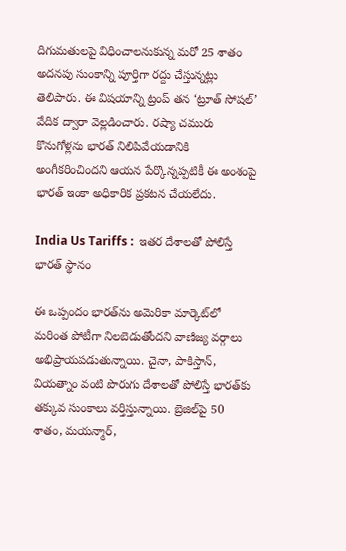దిగుమతులపై విధించాలనుకున్న మరో 25 శాతం అదనపు సుంకాన్ని పూర్తిగా రద్దు చేస్తున్నట్లు తెలిపారు. ఈ విషయాన్ని ట్రంప్ తన ‘ట్రూత్ సోషల్’ వేదిక ద్వారా వెల్లడించారు. రష్యా చమురు కొనుగోళ్లను భారత్ నిలిపివేయడానికి అంగీకరించిందని ఆయన పేర్కొన్నప్పటికీ ఈ అంశంపై భారత్ ఇంకా అధికారిక ప్రకటన చేయలేదు.

India Us Tariffs :  ఇతర దేశాలతో పోలిస్తే భారత్ స్థానం

ఈ ఒప్పందం భారత్‌ను అమెరికా మార్కెట్‌లో మరింత పోటీగా నిలబెడుతోందని వాణిజ్య వర్గాలు అభిప్రాయపడుతున్నాయి. చైనా, పాకిస్తాన్, వియత్నాం వంటి పొరుగు దేశాలతో పోలిస్తే భారత్‌కు తక్కువ సుంకాలు వర్తిస్తున్నాయి. బ్రెజిల్‌పై 50 శాతం, మయన్మార్,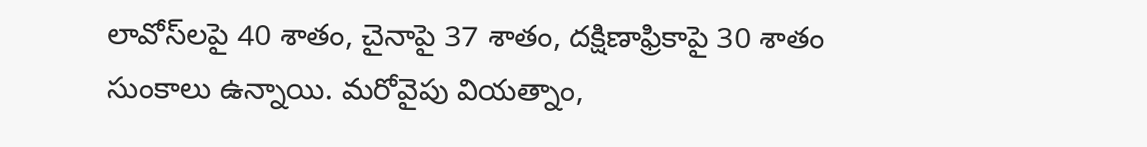లావోస్‌లపై 40 శాతం, చైనాపై 37 శాతం, దక్షిణాఫ్రికాపై 30 శాతం సుంకాలు ఉన్నాయి. మరోవైపు వియత్నాం,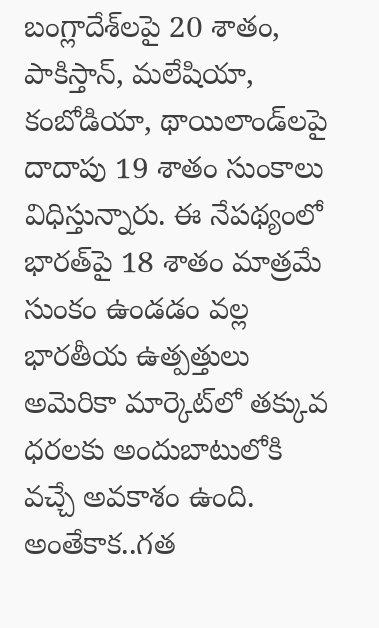బంగ్లాదేశ్‌లపై 20 శాతం, పాకిస్తాన్, మలేషియా, కంబోడియా, థాయిలాండ్‌లపై దాదాపు 19 శాతం సుంకాలు విధిస్తున్నారు. ఈ నేపథ్యంలో భారత్‌పై 18 శాతం మాత్రమే సుంకం ఉండడం వల్ల భారతీయ ఉత్పత్తులు అమెరికా మార్కెట్‌లో తక్కువ ధరలకు అందుబాటులోకి వచ్చే అవకాశం ఉంది. అంతేకాక..గత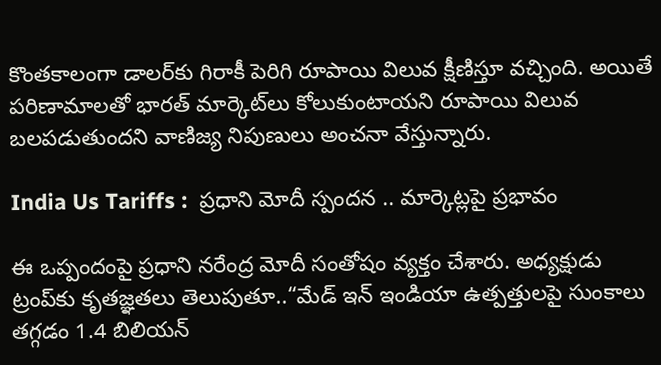కొంతకాలంగా డాలర్‌కు గిరాకీ పెరిగి రూపాయి విలువ క్షీణిస్తూ వచ్చింది. అయితే పరిణామాలతో భారత్ మార్కెట్‌లు కోలుకుంటాయని రూపాయి విలువ బలపడుతుందని వాణిజ్య నిపుణులు అంచనా వేస్తున్నారు.

India Us Tariffs :  ప్రధాని మోదీ స్పందన .. మార్కెట్లపై ప్రభావం

ఈ ఒప్పందంపై ప్రధాని నరేంద్ర మోదీ సంతోషం వ్యక్తం చేశారు. అధ్యక్షుడు ట్రంప్‌కు కృతజ్ఞతలు తెలుపుతూ..“మేడ్ ఇన్ ఇండియా ఉత్పత్తులపై సుంకాలు తగ్గడం 1.4 బిలియన్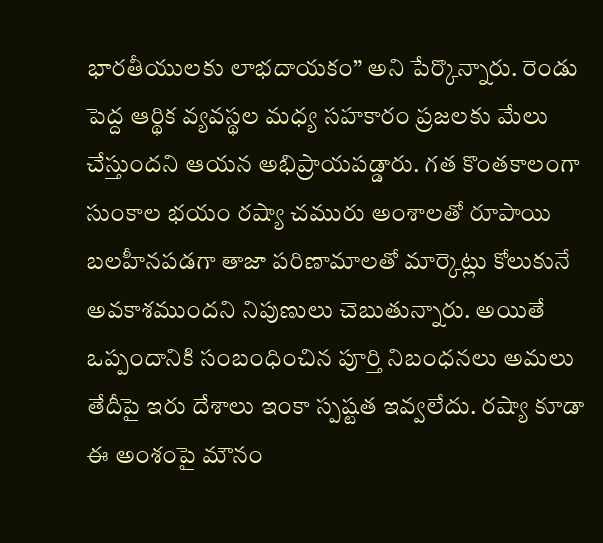భారతీయులకు లాభదాయకం” అని పేర్కొన్నారు. రెండు పెద్ద ఆర్థిక వ్యవస్థల మధ్య సహకారం ప్రజలకు మేలు చేస్తుందని ఆయన అభిప్రాయపడ్డారు. గత కొంతకాలంగా సుంకాల భయం రష్యా చమురు అంశాలతో రూపాయి బలహీనపడగా తాజా పరిణామాలతో మార్కెట్లు కోలుకునే అవకాశముందని నిపుణులు చెబుతున్నారు. అయితే ఒప్పందానికి సంబంధించిన పూర్తి నిబంధనలు అమలు తేదీపై ఇరు దేశాలు ఇంకా స్పష్టత ఇవ్వలేదు. రష్యా కూడా ఈ అంశంపై మౌనం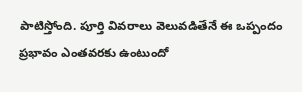పాటిస్తోంది. పూర్తి వివరాలు వెలువడితేనే ఈ ఒప్పందం ప్రభావం ఎంతవరకు ఉంటుందో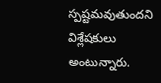స్పష్టమవుతుందని విశ్లేషకులు అంటున్నారు.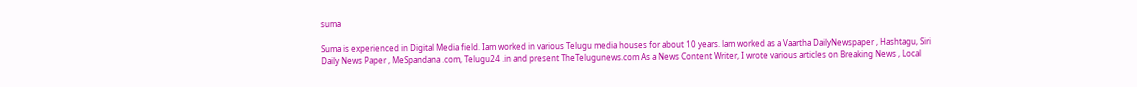suma

Suma is experienced in Digital Media field. Iam worked in various Telugu media houses for about 10 years. lam worked as a Vaartha DailyNewspaper , Hashtagu, Siri Daily News Paper , MeSpandana .com, Telugu24 .in and present TheTelugunews.com As a News Content Writer, I wrote various articles on Breaking News , Local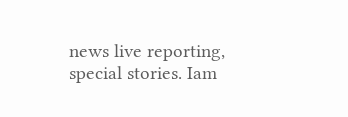news live reporting, special stories. Iam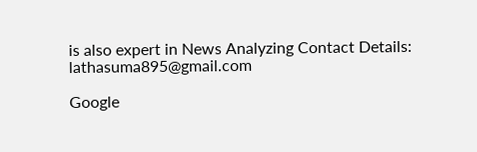is also expert in News Analyzing Contact Details: lathasuma895@gmail.com

Google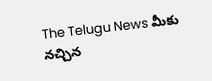The Telugu News మీకు నచ్చిన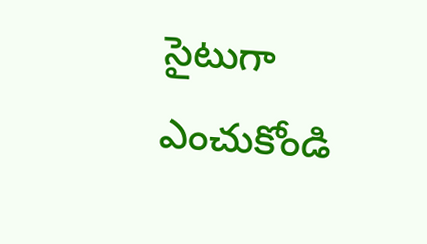సైటుగా ఎంచుకోండి